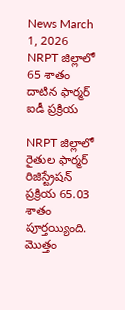News March 1, 2026
NRPT జిల్లాలో 65 శాతం దాటిన ఫార్మర్ ఐడీ ప్రక్రియ

NRPT జిల్లాలో రైతుల ఫార్మర్ రిజిస్ట్రేషన్ ప్రక్రియ 65.03 శాతం పూర్తయ్యింది. మొత్తం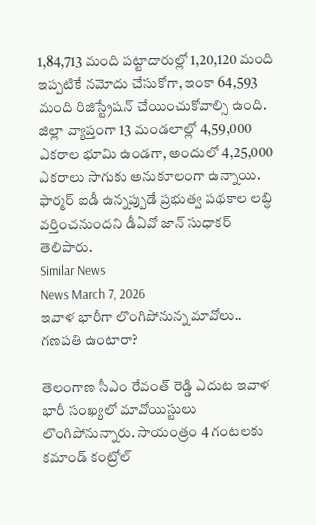1,84,713 మంది పట్టాదారుల్లో 1,20,120 మంది ఇప్పటికే నమోదు చేసుకోగా, ఇంకా 64,593 మంది రిజిస్ట్రేషన్ చేయించుకోవాల్సి ఉంది. జిల్లా వ్యాప్తంగా 13 మండలాల్లో 4,59,000 ఎకరాల భూమి ఉండగా, అందులో 4,25,000 ఎకరాలు సాగుకు అనుకూలంగా ఉన్నాయి. ఫార్మర్ ఐడీ ఉన్నప్పుడే ప్రభుత్వ పథకాల లబ్ధి వర్తించనుందని డీఏవో జాన్ సుధాకర్ తెలిపారు.
Similar News
News March 7, 2026
ఇవాళ భారీగా లొంగిపోనున్న మావోలు.. గణపతి ఉంటారా?

తెలంగాణ సీఎం రేవంత్ రెడ్డి ఎదుట ఇవాళ భారీ సంఖ్యలో మావోయిస్టులు లొంగిపోనున్నారు. సాయంత్రం 4 గంటలకు కమాండ్ కంట్రోల్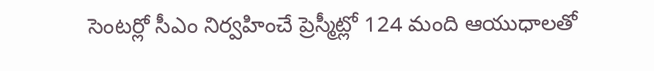సెంటర్లో సీఎం నిర్వహించే ప్రెస్మీట్లో 124 మంది ఆయుధాలతో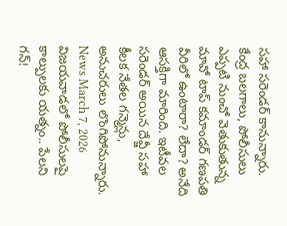సహా సరెండర్ కానున్నారు. కేంద్ర బలగాలు, పోలీసులు ఎప్పటి నుంచో వెతుకుతున్న మావో టాప్ కమాండర్ గణపతి వీరిలో ఉంటారా? లేదా? అనేది ఆసక్తిగా మారింది. ఇటీవల సరెండర్ అయిన దేవ్జీ సహా కీలక నేతల గన్మెన్లు, అనుచరులు లొంగిపోనున్నారు.
News March 7, 2026
విజయవాడలో పోలీసులపై కాల్పులకు యత్నం.. పేలని గన్!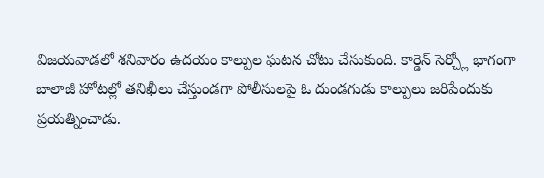విజయవాడలో శనివారం ఉదయం కాల్పుల ఘటన చోటు చేసుకుంది. కార్డెన్ సెర్చ్లో భాగంగా బాలాజీ హోటల్లో తనిఖీలు చేస్తుండగా పోలీసులపై ఓ దుండగుడు కాల్పులు జరిపేందుకు ప్రయత్నించాడు.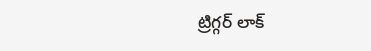ట్రిగ్గర్ లాక్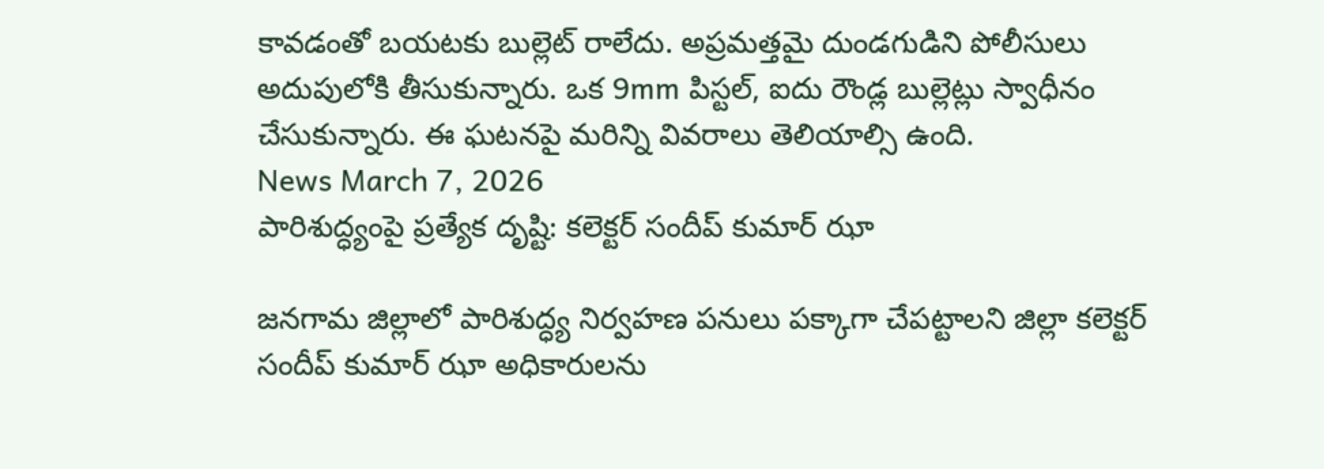కావడంతో బయటకు బుల్లెట్ రాలేదు. అప్రమత్తమై దుండగుడిని పోలీసులు అదుపులోకి తీసుకున్నారు. ఒక 9mm పిస్టల్, ఐదు రౌండ్ల బుల్లెట్లు స్వాధీనం చేసుకున్నారు. ఈ ఘటనపై మరిన్ని వివరాలు తెలియాల్సి ఉంది.
News March 7, 2026
పారిశుద్ధ్యంపై ప్రత్యేక దృష్టి: కలెక్టర్ సందీప్ కుమార్ ఝా

జనగామ జిల్లాలో పారిశుద్ధ్య నిర్వహణ పనులు పక్కాగా చేపట్టాలని జిల్లా కలెక్టర్ సందీప్ కుమార్ ఝా అధికారులను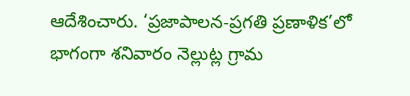ఆదేశించారు. ‘ప్రజాపాలన-ప్రగతి ప్రణాళిక’లో భాగంగా శనివారం నెల్లుట్ల గ్రామ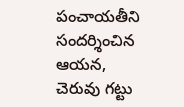పంచాయతీని సందర్శించిన ఆయన, చెరువు గట్టు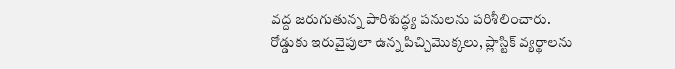వద్ద జరుగుతున్న పారిశుద్ధ్య పనులను పరిశీలించారు. రోడ్డుకు ఇరువైపులా ఉన్న పిచ్చిమొక్కలు, ప్లాస్టిక్ వ్యర్థాలను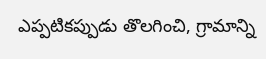ఎప్పటికప్పుడు తొలగించి, గ్రామాన్ని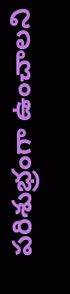పరిశుభ్రంగా ఉంచాలని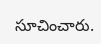సూచించారు.